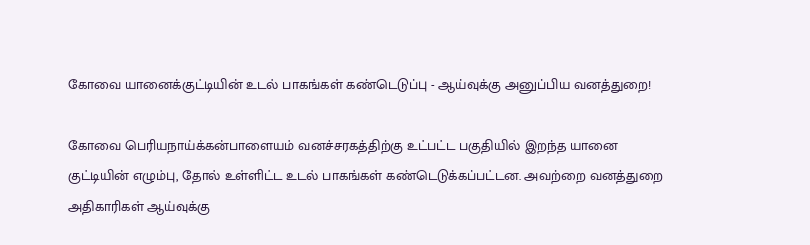கோவை யானைக்குட்டியின் உடல் பாகங்கள் கண்டெடுப்பு - ஆய்வுக்கு அனுப்பிய வனத்துறை!

கோவை பெரியநாய்க்கன்பாளையம் வனச்சரகத்திற்கு உட்பட்ட பகுதியில் இறந்த யானை குட்டியின் எழும்பு, தோல் உள்ளிட்ட உடல் பாகங்கள் கண்டெடுக்கப்பட்டன. அவற்றை வனத்துறை அதிகாரிகள் ஆய்வுக்கு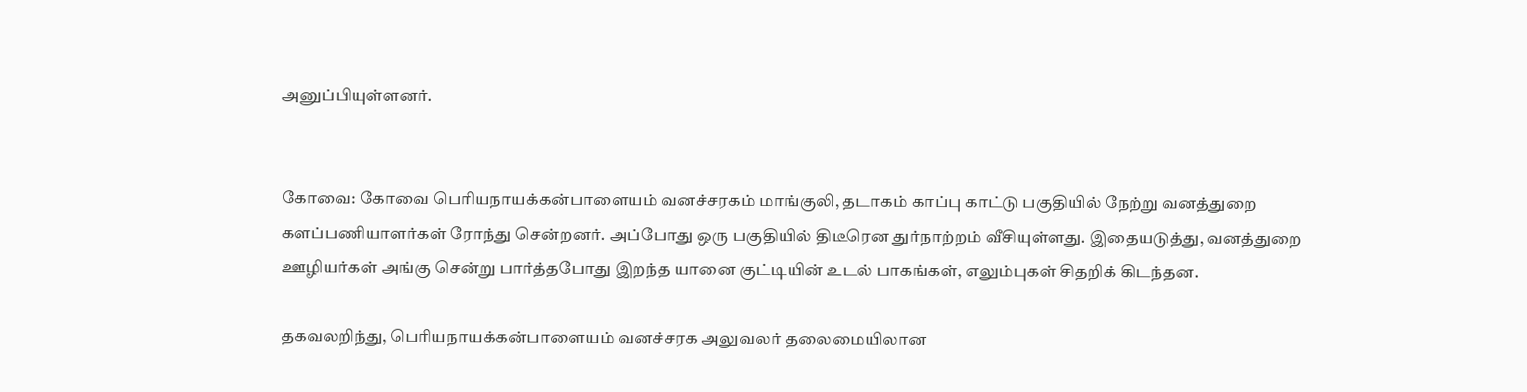அனுப்பியுள்ளனர்.


கோவை: கோவை பெரியநாயக்கன்பாளையம் வனச்சரகம் மாங்குலி, தடாகம் காப்பு காட்டு பகுதியில் நேற்று வனத்துறை களப்பணியாளர்கள் ரோந்து சென்றனர். அப்போது ஒரு பகுதியில் திடீரென துர்நாற்றம் வீசியுள்ளது. இதையடுத்து, வனத்துறை ஊழியர்கள் அங்கு சென்று பார்த்தபோது இறந்த யானை குட்டியின் உடல் பாகங்கள், எலும்புகள் சிதறிக் கிடந்தன.

தகவலறிந்து, பெரியநாயக்கன்பாளையம் வனச்சரக அலுவலர் தலைமையிலான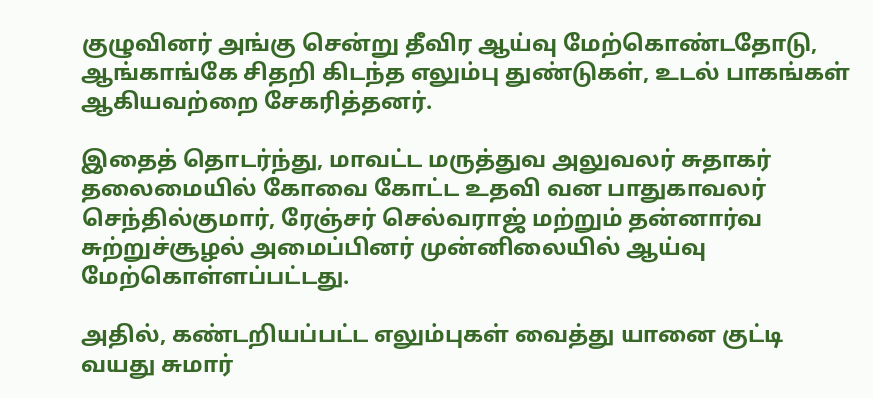குழுவினர் அங்கு சென்று தீவிர ஆய்வு மேற்கொண்டதோடு, ஆங்காங்கே சிதறி கிடந்த எலும்பு துண்டுகள், உடல் பாகங்கள் ஆகியவற்றை சேகரித்தனர்.

இதைத் தொடர்ந்து, மாவட்ட மருத்துவ அலுவலர் சுதாகர் தலைமையில் கோவை கோட்ட உதவி வன பாதுகாவலர் செந்தில்குமார், ரேஞ்சர் செல்வராஜ் மற்றும் தன்னார்வ சுற்றுச்சூழல் அமைப்பினர் முன்னிலையில் ஆய்வு மேற்கொள்ளப்பட்டது.

அதில், கண்டறியப்பட்ட எலும்புகள் வைத்து யானை குட்டி வயது சுமார்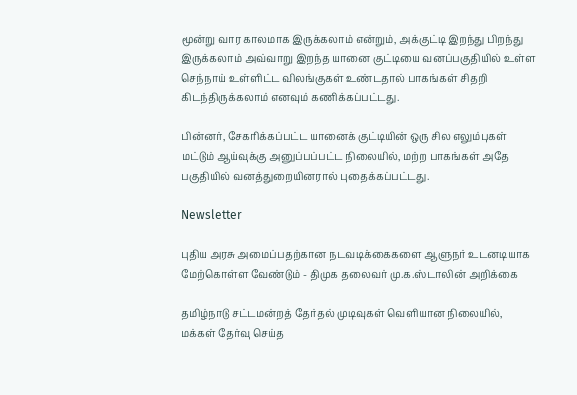மூன்று வார காலமாக இருக்கலாம் என்றும், அக்குட்டி இறந்து பிறந்து இருக்கலாம் அவ்வாறு இறந்த யானை குட்டியை வனப்பகுதியில் உள்ள செந்நாய் உள்ளிட்ட விலங்குகள் உண்டதால் பாகங்கள் சிதறி கிடந்திருக்கலாம் எனவும் கணிக்கப்பட்டது.

பின்னர், சேகரிக்கப்பட்ட யானைக் குட்டியின் ஒரு சில எலும்புகள் மட்டும் ஆய்வுக்கு அனுப்பப்பட்ட நிலையில், மற்ற பாகங்கள் அதே பகுதியில் வனத்துறையினரால் புதைக்கப்பட்டது.

Newsletter

புதிய அரசு அமைப்பதற்கான நடவடிக்கைகளை ஆளுநர் உடனடியாக மேற்கொள்ள வேண்டும் - திமுக தலைவர் மு.க.ஸ்டாலின் அறிக்கை

தமிழ்நாடு சட்டமன்றத் தேர்தல் முடிவுகள் வெளியான நிலையில், மக்கள் தேர்வு செய்த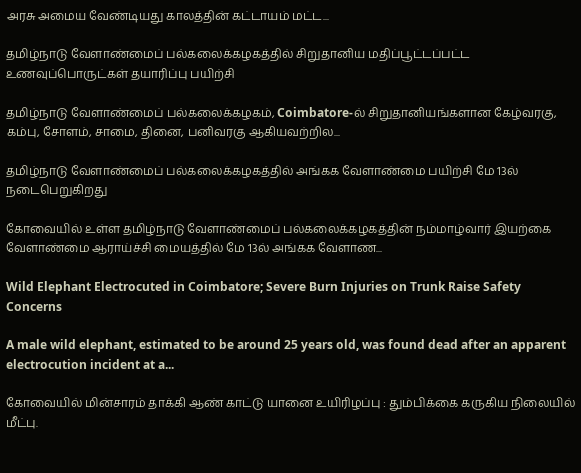அரசு அமைய வேண்டியது காலத்தின் கட்டாயம் மட்ட...

தமிழ்நாடு வேளாண்மைப் பல்கலைக்கழகத்தில் சிறுதானிய மதிப்பூட்டப்பட்ட உணவுப்பொருட்கள் தயாரிப்பு பயிற்சி

தமிழ்நாடு வேளாண்மைப் பல்கலைக்கழகம், Coimbatore-ல் சிறுதானியங்களான கேழ்வரகு, கம்பு, சோளம், சாமை, தினை, பனிவரகு ஆகியவற்றில...

தமிழ்நாடு வேளாண்மைப் பல்கலைக்கழகத்தில் அங்கக வேளாண்மை பயிற்சி மே 13ல் நடைபெறுகிறது

கோவையில் உள்ள தமிழ்நாடு வேளாண்மைப் பல்கலைக்கழகத்தின் நம்மாழ்வார் இயற்கை வேளாண்மை ஆராய்ச்சி மையத்தில் மே 13ல் அங்கக வேளாண...

Wild Elephant Electrocuted in Coimbatore; Severe Burn Injuries on Trunk Raise Safety Concerns

A male wild elephant, estimated to be around 25 years old, was found dead after an apparent electrocution incident at a...

கோவையில் மின்சாரம் தாக்கி ஆண் காட்டு யானை உயிரிழப்பு : தும்பிக்கை கருகிய நிலையில் மீட்பு.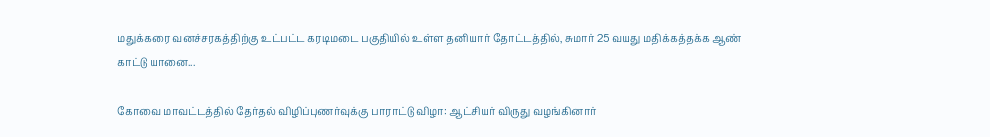மதுக்கரை வனச்சரகத்திற்கு உட்பட்ட கரடிமடை பகுதியில் உள்ள தனியார் தோட்டத்தில், சுமார் 25 வயது மதிக்கத்தக்க ஆண் காட்டு யானை...

கோவை மாவட்டத்தில் தேர்தல் விழிப்புணர்வுக்கு பாராட்டு விழா: ஆட்சியர் விருது வழங்கினார்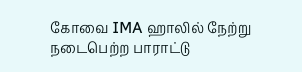கோவை IMA ஹாலில் நேற்று நடைபெற்ற பாராட்டு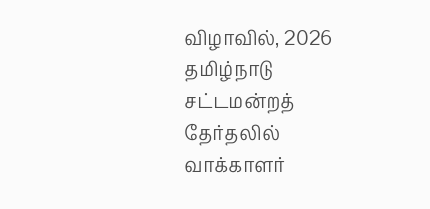விழாவில், 2026 தமிழ்நாடு சட்டமன்றத் தேர்தலில் வாக்காளர்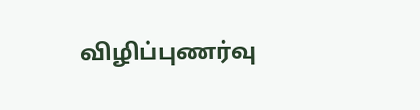விழிப்புணர்வு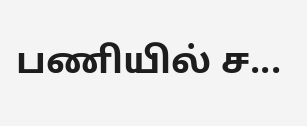பணியில் ச...